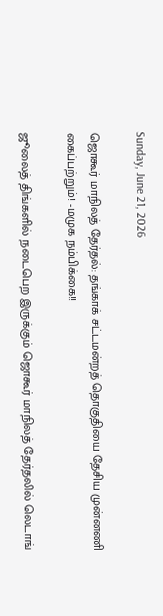Sunday, June 21, 2026

ஜொகூர் மாநிலத் தேர்தல்: தங்காக் சட்டமன்றத் தொகுதியை தேசிய முன்னணி கைப்பற்றும்! -மமுக நம்பிக்கை!!

ஜூலைத் திங்களில் நடைபெற இருக்கும் ஜொகூர் மாநிலத் தேர்தலில் லெடாங்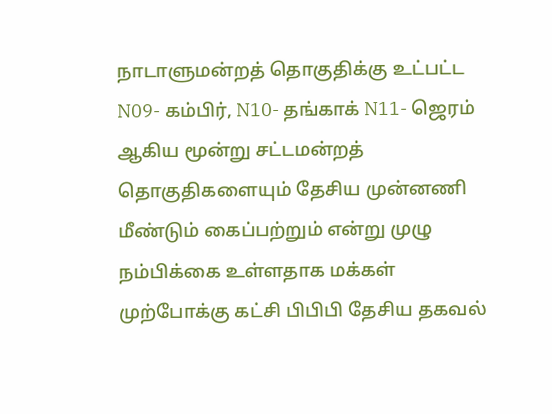நாடாளுமன்றத் தொகுதிக்கு உட்பட்ட N09- கம்பிர், N10- தங்காக் N11- ஜெரம் ஆகிய மூன்று சட்டமன்றத் தொகுதிகளையும் தேசிய முன்னணி மீண்டும் கைப்பற்றும் என்று முழு நம்பிக்கை உள்ளதாக மக்கள் முற்போக்கு கட்சி பிபிபி தேசிய தகவல்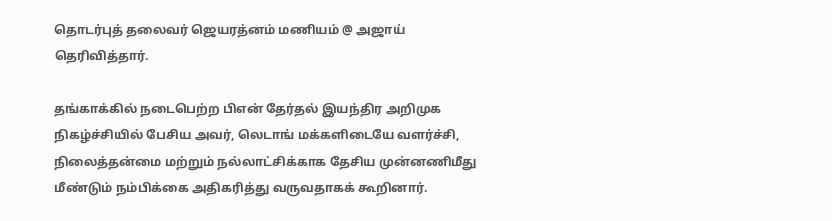தொடர்புத் தலைவர் ஜெயரத்னம் மணியம் @ அஜாய் தெரிவித்தார்.

தங்காக்கில் நடைபெற்ற பிஎன் தேர்தல் இயந்திர அறிமுக நிகழ்ச்சியில் பேசிய அவர், லெடாங் மக்களிடையே வளர்ச்சி, நிலைத்தன்மை மற்றும் நல்லாட்சிக்காக தேசிய முன்னணிமீது மீண்டும் நம்பிக்கை அதிகரித்து வருவதாகக் கூறினார்.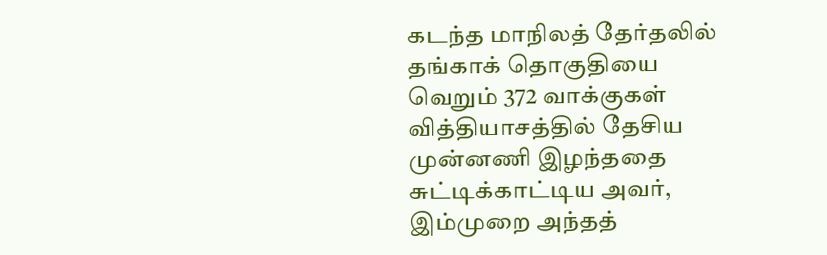கடந்த மாநிலத் தேர்தலில் தங்காக் தொகுதியை வெறும் 372 வாக்குகள் வித்தியாசத்தில் தேசிய முன்னணி இழந்ததை சுட்டிக்காட்டிய அவர், இம்முறை அந்தத்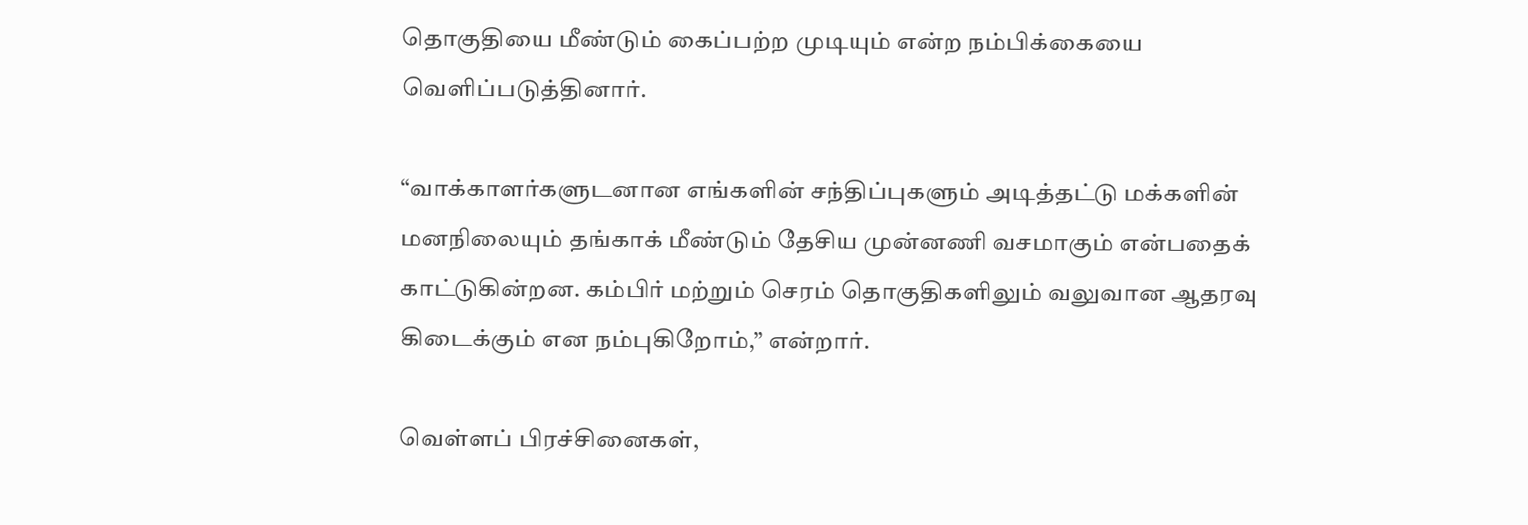தொகுதியை மீண்டும் கைப்பற்ற முடியும் என்ற நம்பிக்கையை வெளிப்படுத்தினார்.

“வாக்காளர்களுடனான எங்களின் சந்திப்புகளும் அடித்தட்டு மக்களின் மனநிலையும் தங்காக் மீண்டும் தேசிய முன்னணி வசமாகும் என்பதைக் காட்டுகின்றன. கம்பிர் மற்றும் செரம் தொகுதிகளிலும் வலுவான ஆதரவு கிடைக்கும் என நம்புகிறோம்,” என்றார்.

வெள்ளப் பிரச்சினைகள்,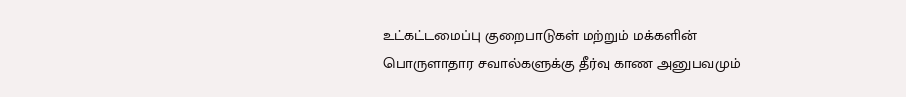உட்கட்டமைப்பு குறைபாடுகள் மற்றும் மக்களின் பொருளாதார சவால்களுக்கு தீர்வு காண அனுபவமும்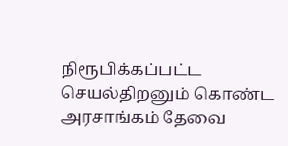நிரூபிக்கப்பட்ட செயல்திறனும் கொண்ட அரசாங்கம் தேவை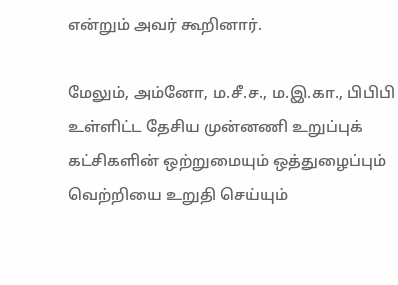என்றும் அவர் கூறினார்.

மேலும், அம்னோ, ம.சீ.ச., ம.இ.கா., பிபிபி உள்ளிட்ட தேசிய முன்னணி உறுப்புக் கட்சிகளின் ஒற்றுமையும் ஒத்துழைப்பும் வெற்றியை உறுதி செய்யும்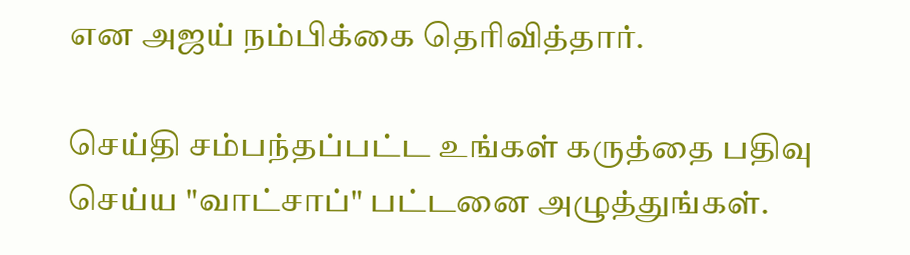என அஜய் நம்பிக்கை தெரிவித்தார்.

செய்தி சம்பந்தப்பட்ட உங்கள் கருத்தை பதிவு செய்ய "வாட்சாப்" பட்டனை அழுத்துங்கள்.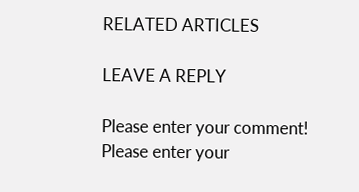RELATED ARTICLES

LEAVE A REPLY

Please enter your comment!
Please enter your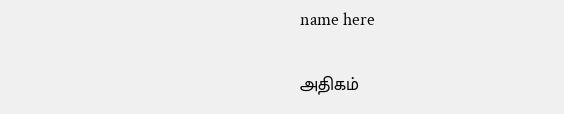name here

அதிகம்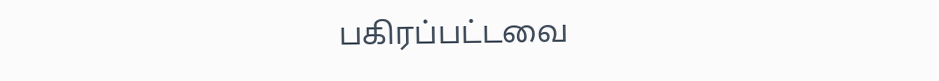பகிரப்பட்டவை